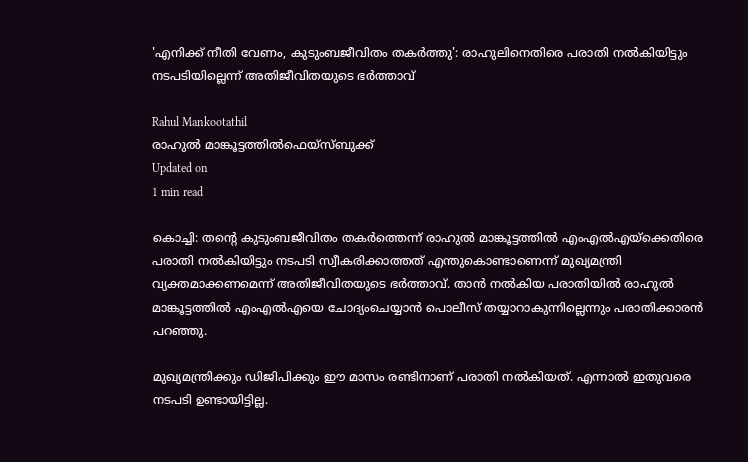'എനിക്ക് നീതി വേണം, കുടുംബജീവിതം തകര്‍ത്തു': രാഹുലിനെതിരെ പരാതി നല്‍കിയിട്ടും നടപടിയില്ലെന്ന് അതിജീവിതയുടെ ഭര്‍ത്താവ്

Rahul Mankootathil
രാഹുൽ മാങ്കൂട്ടത്തിൽഫെയ്സ്ബുക്ക്
Updated on
1 min read

കൊച്ചി: തന്റെ കുടുംബജീവിതം തകര്‍ത്തെന്ന് രാഹുല്‍ മാങ്കൂട്ടത്തില്‍ എംഎല്‍എയ്‌ക്കെതിരെ പരാതി നല്‍കിയിട്ടും നടപടി സ്വീകരിക്കാത്തത് എന്തുകൊണ്ടാണെന്ന് മുഖ്യമന്ത്രി വ്യക്തമാക്കണമെന്ന് അതിജീവിതയുടെ ഭര്‍ത്താവ്. താന്‍ നല്‍കിയ പരാതിയില്‍ രാഹുല്‍ മാങ്കൂട്ടത്തില്‍ എംഎല്‍എയെ ചോദ്യംചെയ്യാന്‍ പൊലീസ് തയ്യാറാകുന്നില്ലെന്നും പരാതിക്കാരന്‍ പറഞ്ഞു.

മുഖ്യമന്ത്രിക്കും ഡിജിപിക്കും ഈ മാസം രണ്ടിനാണ് പരാതി നല്‍കിയത്. എന്നാല്‍ ഇതുവരെ നടപടി ഉണ്ടായിട്ടില്ല.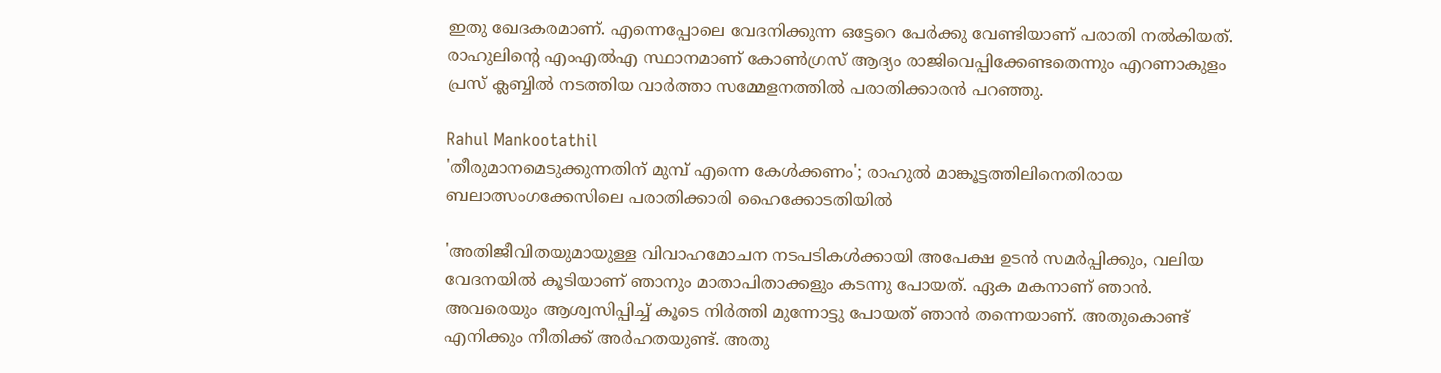ഇതു ഖേദകരമാണ്. എന്നെപ്പോലെ വേദനിക്കുന്ന ഒട്ടേറെ പേര്‍ക്കു വേണ്ടിയാണ് പരാതി നല്‍കിയത്. രാഹുലിന്റെ എംഎല്‍എ സ്ഥാനമാണ് കോണ്‍ഗ്രസ് ആദ്യം രാജിവെപ്പിക്കേണ്ടതെന്നും എറണാകുളം പ്രസ് ക്ലബ്ബില്‍ നടത്തിയ വാര്‍ത്താ സമ്മേളനത്തില്‍ പരാതിക്കാരന്‍ പറഞ്ഞു.

Rahul Mankootathil
'തീരുമാനമെടുക്കുന്നതിന് മുമ്പ് എന്നെ കേള്‍ക്കണം'; രാഹുല്‍ മാങ്കൂട്ടത്തിലിനെതിരായ ബലാത്സംഗക്കേസിലെ പരാതിക്കാരി ഹൈക്കോടതിയില്‍

'അതിജീവിതയുമായുള്ള വിവാഹമോചന നടപടികള്‍ക്കായി അപേക്ഷ ഉടന്‍ സമര്‍പ്പിക്കും, വലിയ വേദനയില്‍ കൂടിയാണ് ഞാനും മാതാപിതാക്കളും കടന്നു പോയത്. ഏക മകനാണ് ഞാന്‍. അവരെയും ആശ്വസിപ്പിച്ച് കൂടെ നിര്‍ത്തി മുന്നോട്ടു പോയത് ഞാന്‍ തന്നെയാണ്. അതുകൊണ്ട് എനിക്കും നീതിക്ക് അര്‍ഹതയുണ്ട്. അതു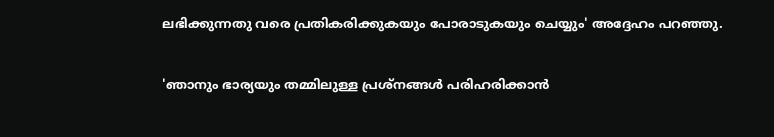ലഭിക്കുന്നതു വരെ പ്രതികരിക്കുകയും പോരാടുകയും ചെയ്യും' അദ്ദേഹം പറഞ്ഞു.

'ഞാനും ഭാര്യയും തമ്മിലുള്ള പ്രശ്‌നങ്ങള്‍ പരിഹരിക്കാന്‍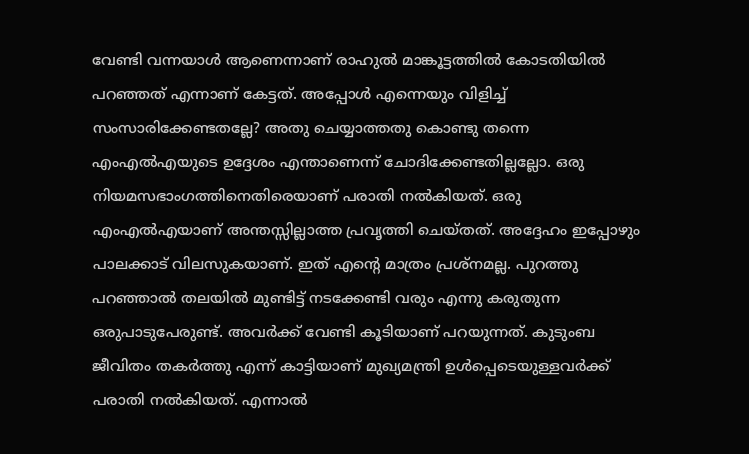വേണ്ടി വന്നയാള്‍ ആണെന്നാണ് രാഹുല്‍ മാങ്കൂട്ടത്തില്‍ കോടതിയില്‍ പറഞ്ഞത് എന്നാണ് കേട്ടത്. അപ്പോള്‍ എന്നെയും വിളിച്ച് സംസാരിക്കേണ്ടതല്ലേ? അതു ചെയ്യാത്തതു കൊണ്ടു തന്നെ എംഎല്‍എയുടെ ഉദ്ദേശം എന്താണെന്ന് ചോദിക്കേണ്ടതില്ലല്ലോ. ഒരു നിയമസഭാംഗത്തിനെതിരെയാണ് പരാതി നല്‍കിയത്. ഒരു എംഎല്‍എയാണ് അന്തസ്സില്ലാത്ത പ്രവൃത്തി ചെയ്തത്. അദ്ദേഹം ഇപ്പോഴും പാലക്കാട് വിലസുകയാണ്. ഇത് എന്റെ മാത്രം പ്രശ്‌നമല്ല. പുറത്തു പറഞ്ഞാല്‍ തലയില്‍ മുണ്ടിട്ട് നടക്കേണ്ടി വരും എന്നു കരുതുന്ന ഒരുപാടുപേരുണ്ട്. അവര്‍ക്ക് വേണ്ടി കൂടിയാണ് പറയുന്നത്. കുടുംബ ജീവിതം തകര്‍ത്തു എന്ന് കാട്ടിയാണ് മുഖ്യമന്ത്രി ഉള്‍പ്പെടെയുള്ളവര്‍ക്ക് പരാതി നല്‍കിയത്. എന്നാല്‍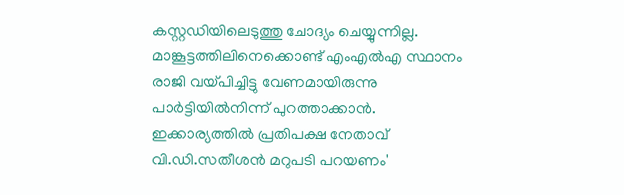കസ്റ്റഡിയിലെടുത്തു ചോദ്യം ചെയ്യുന്നില്ല. മാങ്കൂട്ടത്തിലിനെക്കൊണ്ട് എംഎല്‍എ സ്ഥാനം രാജി വയ്പിച്ചിട്ടു വേണമായിരുന്നു പാര്‍ട്ടിയില്‍നിന്ന് പുറത്താക്കാന്‍. ഇക്കാര്യത്തില്‍ പ്രതിപക്ഷ നേതാവ് വി.ഡി.സതീശന്‍ മറുപടി പറയണം'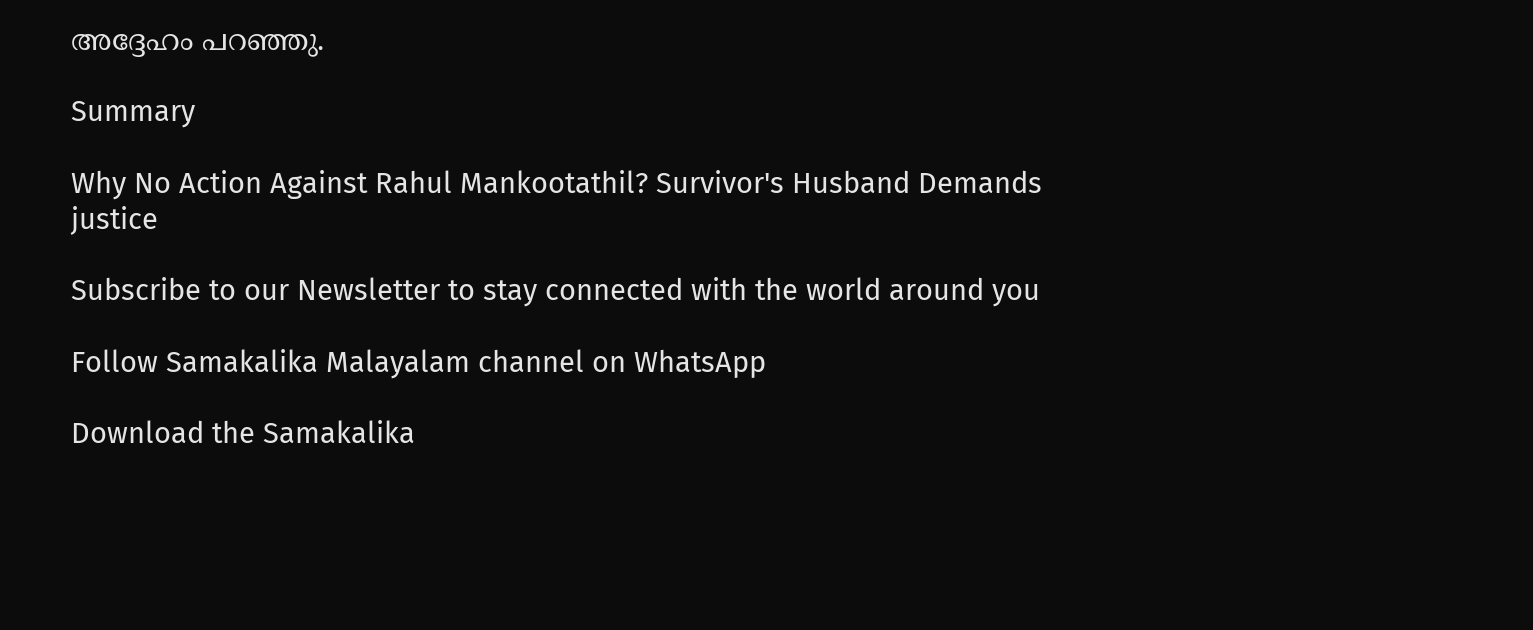അദ്ദേഹം പറഞ്ഞു.

Summary

Why No Action Against Rahul Mankootathil? Survivor's Husband Demands justice

Subscribe to our Newsletter to stay connected with the world around you

Follow Samakalika Malayalam channel on WhatsApp

Download the Samakalika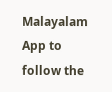Malayalam App to follow the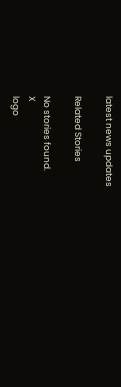latest news updates

Related Stories

No stories found.
X
logo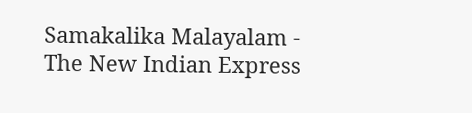Samakalika Malayalam - The New Indian Express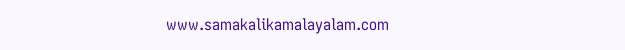www.samakalikamalayalam.com